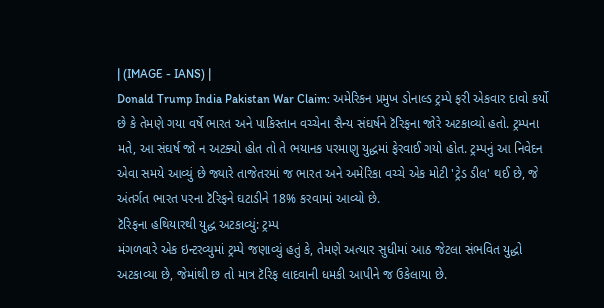| (IMAGE - IANS) |
Donald Trump India Pakistan War Claim: અમેરિકન પ્રમુખ ડોનાલ્ડ ટ્રમ્પે ફરી એકવાર દાવો કર્યો છે કે તેમણે ગયા વર્ષે ભારત અને પાકિસ્તાન વચ્ચેના સૈન્ય સંઘર્ષને ટૅરિફના જોરે અટકાવ્યો હતો. ટ્રમ્પના મતે, આ સંઘર્ષ જો ન અટક્યો હોત તો તે ભયાનક પરમાણુ યુદ્ધમાં ફેરવાઈ ગયો હોત. ટ્રમ્પનું આ નિવેદન એવા સમયે આવ્યું છે જ્યારે તાજેતરમાં જ ભારત અને અમેરિકા વચ્ચે એક મોટી 'ટ્રેડ ડીલ' થઈ છે, જે અંતર્ગત ભારત પરના ટૅરિફને ઘટાડીને 18% કરવામાં આવ્યો છે.
ટૅરિફના હથિયારથી યુદ્ધ અટકાવ્યું: ટ્રમ્પ
મંગળવારે એક ઇન્ટરવ્યુમાં ટ્રમ્પે જણાવ્યું હતું કે, તેમણે અત્યાર સુધીમાં આઠ જેટલા સંભવિત યુદ્ધો અટકાવ્યા છે, જેમાંથી છ તો માત્ર ટૅરિફ લાદવાની ધમકી આપીને જ ઉકેલાયા છે.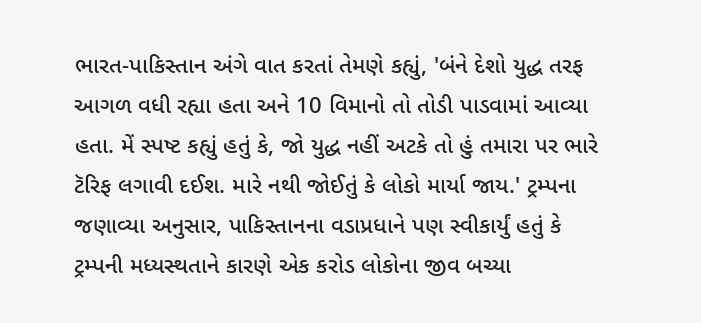ભારત-પાકિસ્તાન અંગે વાત કરતાં તેમણે કહ્યું, 'બંને દેશો યુદ્ધ તરફ આગળ વધી રહ્યા હતા અને 10 વિમાનો તો તોડી પાડવામાં આવ્યા હતા. મેં સ્પષ્ટ કહ્યું હતું કે, જો યુદ્ધ નહીં અટકે તો હું તમારા પર ભારે ટૅરિફ લગાવી દઈશ. મારે નથી જોઈતું કે લોકો માર્યા જાય.' ટ્રમ્પના જણાવ્યા અનુસાર, પાકિસ્તાનના વડાપ્રધાને પણ સ્વીકાર્યું હતું કે ટ્રમ્પની મધ્યસ્થતાને કારણે એક કરોડ લોકોના જીવ બચ્યા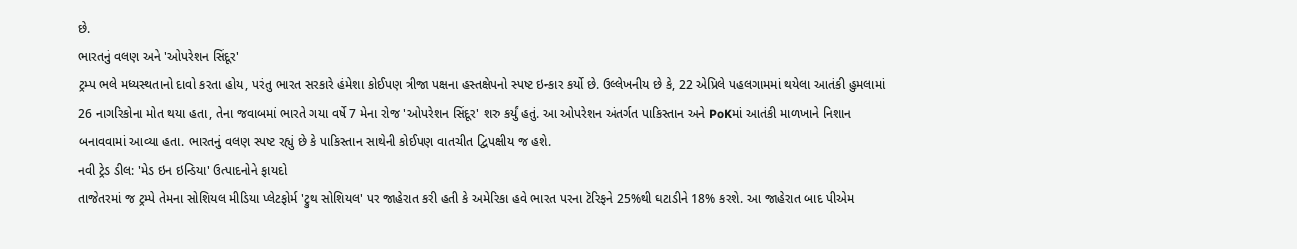છે.
ભારતનું વલણ અને 'ઓપરેશન સિંદૂર'
ટ્રમ્પ ભલે મધ્યસ્થતાનો દાવો કરતા હોય, પરંતુ ભારત સરકારે હંમેશા કોઈપણ ત્રીજા પક્ષના હસ્તક્ષેપનો સ્પષ્ટ ઇન્કાર કર્યો છે. ઉલ્લેખનીય છે કે, 22 એપ્રિલે પહલગામમાં થયેલા આતંકી હુમલામાં 26 નાગરિકોના મોત થયા હતા, તેના જવાબમાં ભારતે ગયા વર્ષે 7 મેના રોજ 'ઓપરેશન સિંદૂર' શરુ કર્યું હતું. આ ઓપરેશન અંતર્ગત પાકિસ્તાન અને PoKમાં આતંકી માળખાને નિશાન બનાવવામાં આવ્યા હતા. ભારતનું વલણ સ્પષ્ટ રહ્યું છે કે પાકિસ્તાન સાથેની કોઈપણ વાતચીત દ્વિપક્ષીય જ હશે.
નવી ટ્રેડ ડીલ: 'મેડ ઇન ઇન્ડિયા' ઉત્પાદનોને ફાયદો
તાજેતરમાં જ ટ્રમ્પે તેમના સોશિયલ મીડિયા પ્લેટફોર્મ 'ટ્રુથ સોશિયલ' પર જાહેરાત કરી હતી કે અમેરિકા હવે ભારત પરના ટૅરિફને 25%થી ઘટાડીને 18% કરશે. આ જાહેરાત બાદ પીએમ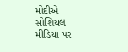મોદીએ સોશિયલ મીડિયા પર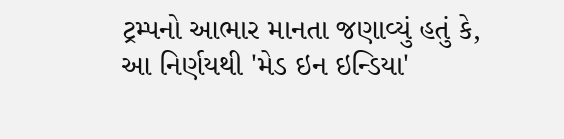ટ્રમ્પનો આભાર માનતા જણાવ્યું હતું કે, આ નિર્ણયથી 'મેડ ઇન ઇન્ડિયા'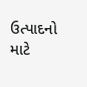ઉત્પાદનો માટે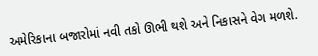અમેરિકાના બજારોમાં નવી તકો ઊભી થશે અને નિકાસને વેગ મળશે.